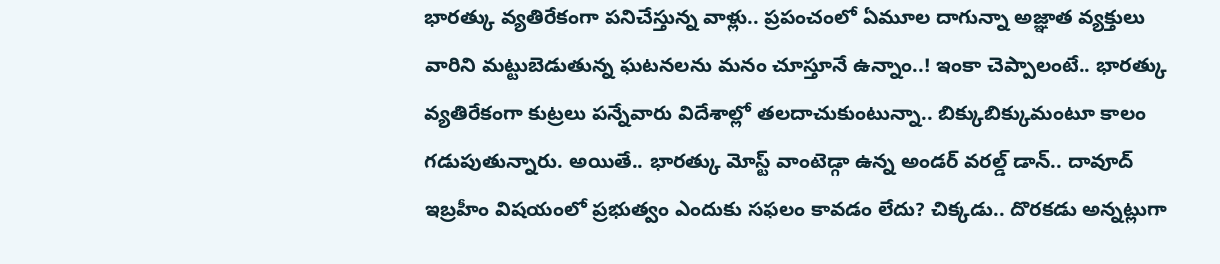భారత్కు వ్యతిరేకంగా పనిచేస్తున్న వాళ్లు.. ప్రపంచంలో ఏమూల దాగున్నా అజ్ఞాత వ్యక్తులు వారిని మట్టుబెడుతున్న ఘటనలను మనం చూస్తూనే ఉన్నాం..! ఇంకా చెప్పాలంటే.. భారత్కు వ్యతిరేకంగా కుట్రలు పన్నేవారు విదేశాల్లో తలదాచుకుంటున్నా.. బిక్కుబిక్కుమంటూ కాలం గడుపుతున్నారు. అయితే.. భారత్కు మోస్ట్ వాంటెడ్గా ఉన్న అండర్ వరల్డ్ డాన్.. దావూద్ ఇబ్రహీం విషయంలో ప్రభుత్వం ఎందుకు సఫలం కావడం లేదు? చిక్కడు.. దొరకడు అన్నట్లుగా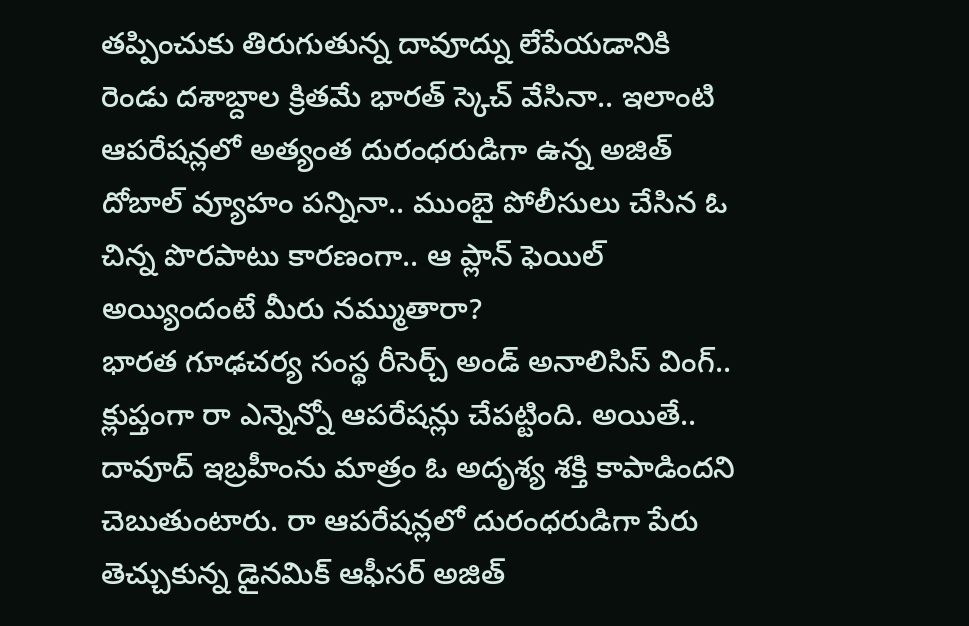తప్పించుకు తిరుగుతున్న దావూద్ను లేపేయడానికి రెండు దశాబ్దాల క్రితమే భారత్ స్కెచ్ వేసినా.. ఇలాంటి ఆపరేషన్లలో అత్యంత దురంధరుడిగా ఉన్న అజిత్ దోబాల్ వ్యూహం పన్నినా.. ముంబై పోలీసులు చేసిన ఓ చిన్న పొరపాటు కారణంగా.. ఆ ప్లాన్ ఫెయిల్ అయ్యిందంటే మీరు నమ్ముతారా?
భారత గూఢచర్య సంస్థ రీసెర్చ్ అండ్ అనాలిసిస్ వింగ్.. క్లుప్తంగా రా ఎన్నెన్నో ఆపరేషన్లు చేపట్టింది. అయితే.. దావూద్ ఇబ్రహీంను మాత్రం ఓ అదృశ్య శక్తి కాపాడిందని చెబుతుంటారు. రా ఆపరేషన్లలో దురంధరుడిగా పేరు తెచ్చుకున్న డైనమిక్ ఆఫీసర్ అజిత్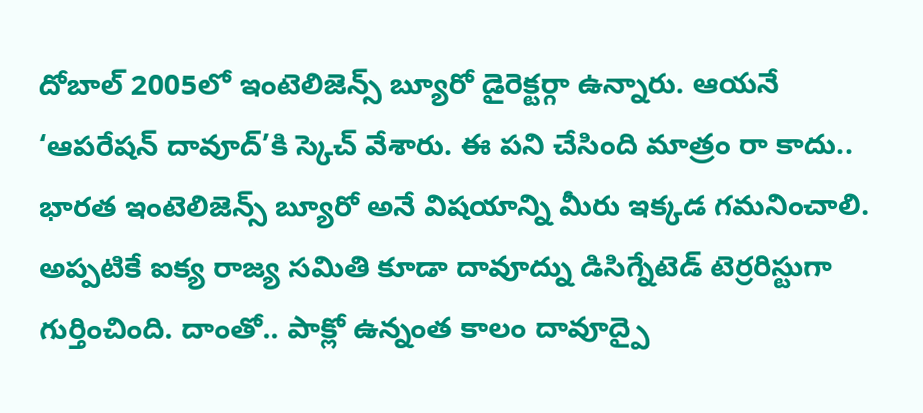దోబాల్ 2005లో ఇంటెలిజెన్స్ బ్యూరో డైరెక్టర్గా ఉన్నారు. ఆయనే ‘ఆపరేషన్ దావూద్’కి స్కెచ్ వేశారు. ఈ పని చేసింది మాత్రం రా కాదు.. భారత ఇంటెలిజెన్స్ బ్యూరో అనే విషయాన్ని మీరు ఇక్కడ గమనించాలి. అప్పటికే ఐక్య రాజ్య సమితి కూడా దావూద్ను డిసిగ్నేటెడ్ టెర్రరిస్టుగా గుర్తించింది. దాంతో.. పాక్లో ఉన్నంత కాలం దావూద్పై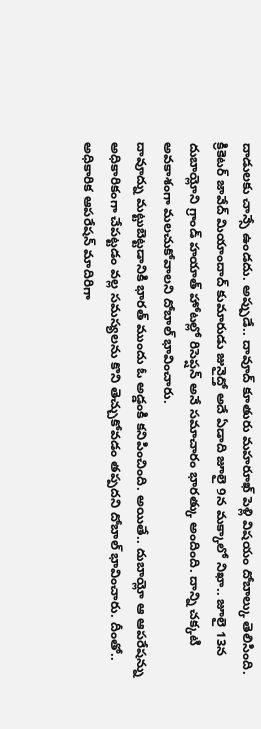దాడులకు చాన్సే ఉండదు. అప్పుడే.. దావూద్ కూతురు మహరూఖ్ పెళ్లి విషయం దోబాల్కు తెలిసింది. క్రికెటర్ జావేద్ మియాందాద్ కుమారుడు జునైద్తో అదే ఏడాది జూలై 9న మక్కాలో నిఖా.. జూలై 13న దుబాయ్లోని గ్రాండ్ హయాత్ హోటల్లో రిసెప్షన్ అనే సమాచారం భారత్కు అందింది. దాన్ని చక్కటి అవకాశంగా మలచుకోవాలని దోబాల్ భావించారు.
దావూద్ను మట్టుబెట్టడానికి భారత్ ముందు ఓ అడ్డంకి కనిపించింది. అయితే.. దుబాయ్లో ఆ ఆపరేషన్ను అధికారికంగా చేపట్టడం వల్ల సమస్యలను కొని తెచ్చుకోవడం తప్పదని దోబాల్ భావించారు. దీంతో.. అధికారిక ఆపరేషన్ మాదిరిగా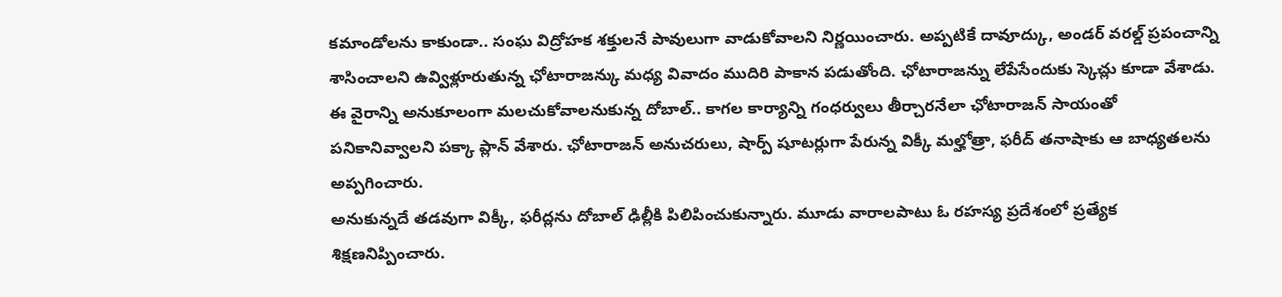కమాండోలను కాకుండా.. సంఘ విద్రోహక శక్తులనే పావులుగా వాడుకోవాలని నిర్ణయించారు. అప్పటికే దావూద్కు, అండర్ వరల్డ్ ప్రపంచాన్ని శాసించాలని ఉవ్విళ్లూరుతున్న ఛోటారాజన్కు మధ్య వివాదం ముదిరి పాకాన పడుతోంది. ఛోటారాజన్ను లేపేసేందుకు స్కెచ్లు కూడా వేశాడు. ఈ వైరాన్ని అనుకూలంగా మలచుకోవాలనుకున్న దోబాల్.. కాగల కార్యాన్ని గంధర్వులు తీర్చారనేలా ఛోటారాజన్ సాయంతో పనికానివ్వాలని పక్కా ప్లాన్ వేశారు. ఛోటారాజన్ అనుచరులు, షార్ప్ షూటర్లుగా పేరున్న విక్కీ మల్హోత్రా, ఫరీద్ తనాషాకు ఆ బాధ్యతలను అప్పగించారు.
అనుకున్నదే తడవుగా విక్కీ, ఫరీద్లను దోబాల్ ఢిల్లీకి పిలిపించుకున్నారు. మూడు వారాలపాటు ఓ రహస్య ప్రదేశంలో ప్రత్యేక శిక్షణనిప్పించారు.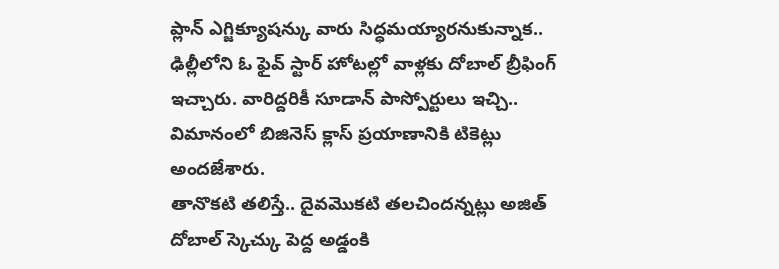ప్లాన్ ఎగ్జిక్యూషన్కు వారు సిద్ధమయ్యారనుకున్నాక.. ఢిల్లీలోని ఓ ఫైవ్ స్టార్ హోటల్లో వాళ్లకు దోబాల్ బ్రీఫింగ్ ఇచ్చారు. వారిద్దరికీ సూడాన్ పాస్పోర్టులు ఇచ్చి.. విమానంలో బిజినెస్ క్లాస్ ప్రయాణానికి టికెట్లు అందజేశారు.
తానొకటి తలిస్తే.. దైవమొకటి తలచిందన్నట్లు అజిత్ దోబాల్ స్కెచ్కు పెద్ద అడ్డంకి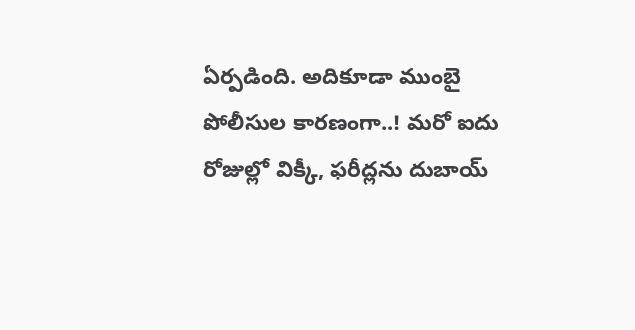ఏర్పడింది. అదికూడా ముంబై పోలీసుల కారణంగా..! మరో ఐదు రోజుల్లో విక్కీ, ఫరీద్లను దుబాయ్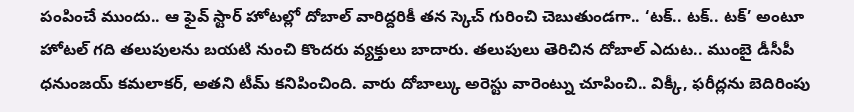పంపించే ముందు.. ఆ ఫైవ్ స్టార్ హోటల్లో దోబాల్ వారిద్దరికీ తన స్కెచ్ గురించి చెబుతుండగా.. ‘టక్.. టక్.. టక్’ అంటూ హోటల్ గది తలుపులను బయటి నుంచి కొందరు వ్యక్తులు బాదారు. తలుపులు తెరిచిన దోబాల్ ఎదుట.. ముంబై డీసీపీ ధనుంజయ్ కమలాకర్, అతని టీమ్ కనిపించింది. వారు దోబాల్కు అరెస్టు వారెంట్ను చూపించి.. విక్కీ, ఫరీద్లను బెదిరింపు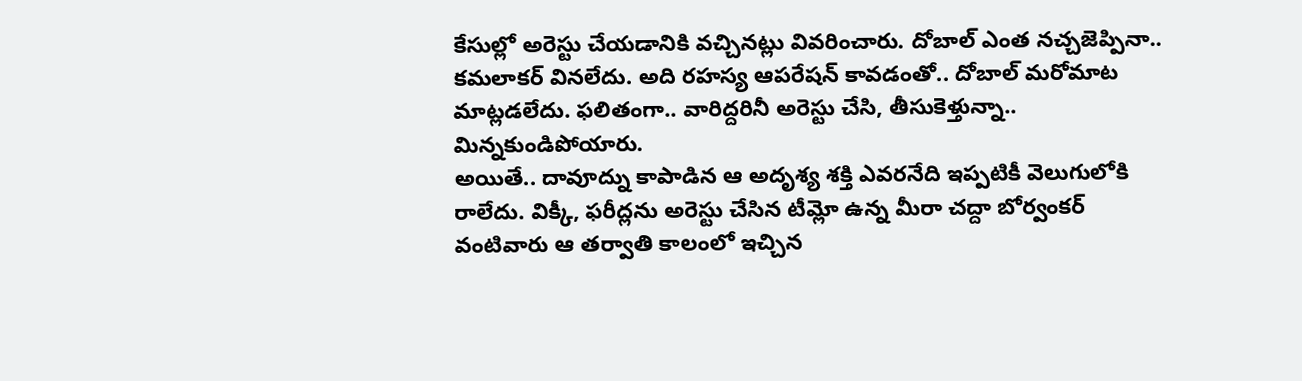కేసుల్లో అరెస్టు చేయడానికి వచ్చినట్లు వివరించారు. దోబాల్ ఎంత నచ్చజెప్పినా.. కమలాకర్ వినలేదు. అది రహస్య ఆపరేషన్ కావడంతో.. దోబాల్ మరోమాట మాట్లడలేదు. ఫలితంగా.. వారిద్దరినీ అరెస్టు చేసి, తీసుకెళ్తున్నా.. మిన్నకుండిపోయారు.
అయితే.. దావూద్ను కాపాడిన ఆ అదృశ్య శక్తి ఎవరనేది ఇప్పటికీ వెలుగులోకి రాలేదు. విక్కీ, ఫరీద్లను అరెస్టు చేసిన టీమ్లో ఉన్న మీరా చద్దా బోర్వంకర్ వంటివారు ఆ తర్వాతి కాలంలో ఇచ్చిన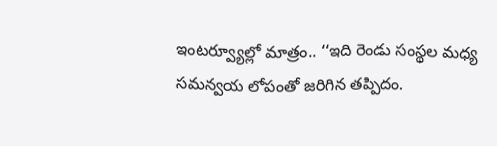ఇంటర్వ్యూల్లో మాత్రం.. ‘‘ఇది రెండు సంస్థల మధ్య సమన్వయ లోపంతో జరిగిన తప్పిదం.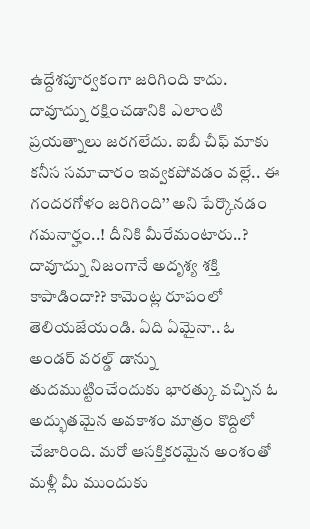ఉద్దేశపూర్వకంగా జరిగింది కాదు. దావూద్ను రక్షించడానికి ఎలాంటి ప్రయత్నాలు జరగలేదు. ఐబీ చీఫ్ మాకు కనీస సమాచారం ఇవ్వకపోవడం వల్లే.. ఈ గందరగోళం జరిగింది’’ అని పేర్కొనడం గమనార్హం..! దీనికి మీరేమంటారు..? దావూద్ను నిజంగానే అదృశ్య శక్తి కాపాడిందా?? కామెంట్ల రూపంలో తెలియజేయండి. ఏది ఏమైనా.. ఓ అండర్ వరల్డ్ డాన్ను తుదముట్టించేందుకు భారత్కు వచ్చిన ఓ అద్భుతమైన అవకాశం మాత్రం కొద్దిలో చేజారింది. మరో ఆసక్తికరమైన అంశంతో మళ్లీ మీ ముందుకు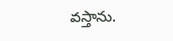వస్తాను.